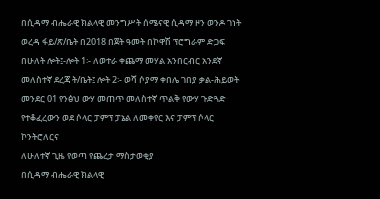በሲዳማ ብሔራዊ ክልላዊ መንግሥት ሰሜናዊ ሲዳማ ዞን ወንዶ ገነት ወረዳ ፋይ/ጽ/ቤት በ2018 በጀት ዓመት በኮዋሽ ፕሮግራም ድጋፍ በሁለት ሎት፤-ሎት 1፡- ለወተራ ቀጨማ መሃል አንበርብር አንደኛ መለስተኛ ደረጃ ት/ቤት፤ ሎት 2፡- ወሻ ሶያማ ቀበሌ ገበያ ቃል-ሕይወት መንደር 01 የንፅህ ውሃ መጠጥ መለስተኛ ጥልቅ የውሃ ጉድጓድ የተቆፈረውን ወደ ሶላር ፓምፕ ፓኔል ለመቀየር እና ፓምፕ ሶላር ኮንትሮለርና
ለሁለተኛ ጊዜ የወጣ የጨረታ ማስታወቂያ
በሲዳማ ብሔራዊ ክልላዊ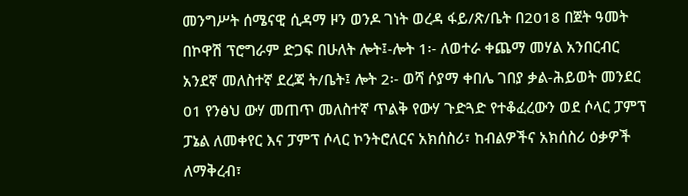መንግሥት ሰሜናዊ ሲዳማ ዞን ወንዶ ገነት ወረዳ ፋይ/ጽ/ቤት በ2018 በጀት ዓመት በኮዋሽ ፕሮግራም ድጋፍ በሁለት ሎት፤-ሎት 1፡- ለወተራ ቀጨማ መሃል አንበርብር አንደኛ መለስተኛ ደረጃ ት/ቤት፤ ሎት 2፡- ወሻ ሶያማ ቀበሌ ገበያ ቃል-ሕይወት መንደር 01 የንፅህ ውሃ መጠጥ መለስተኛ ጥልቅ የውሃ ጉድጓድ የተቆፈረውን ወደ ሶላር ፓምፕ ፓኔል ለመቀየር እና ፓምፕ ሶላር ኮንትሮለርና አክሰስሪ፣ ከብልዎችና አክሰስሪ ዕቃዎች ለማቅረብ፣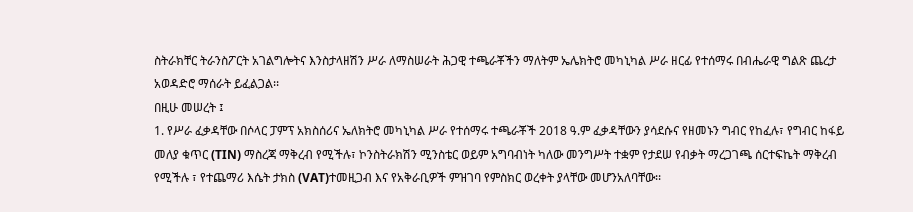ስትራክቸር ትራንስፖርት አገልግሎትና እንስታላዘሽን ሥራ ለማስሠራት ሕጋዊ ተጫራቾችን ማለትም ኤሌክትሮ መካኒካል ሥራ ዘርፊ የተሰማሩ በብሔራዊ ግልጽ ጨረታ አወዳድሮ ማሰራት ይፈልጋል፡፡
በዚሁ መሠረት ፤
1. የሥራ ፈቃዳቸው በሶላር ፓምፕ አክስሰሪና ኤለክትሮ መካኒካል ሥራ የተሰማሩ ተጫራቾች 2018 ዓ.ም ፈቃዳቸውን ያሳደሱና የዘመኑን ግብር የከፈሉ፣ የግብር ከፋይ መለያ ቁጥር (TIN) ማስረጃ ማቅረብ የሚችሉ፣ ኮንስትራክሽን ሚንስቴር ወይም አግባብነት ካለው መንግሥት ተቋም የታደሠ የብቃት ማረጋገጫ ሰርተፍኬት ማቅረብ የሚችሉ ፣ የተጨማሪ እሴት ታክስ (VAT)ተመዚጋብ እና የአቅራቢዎች ምዝገባ የምስክር ወረቀት ያላቸው መሆንአለባቸው፡፡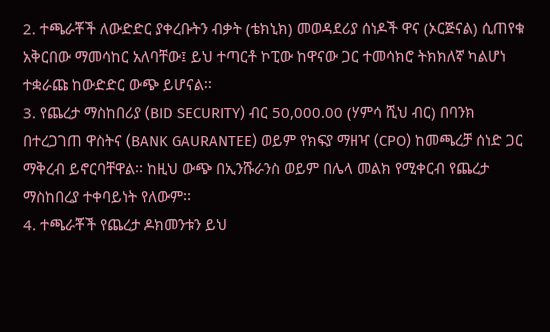2. ተጫራቾች ለውድድር ያቀረቡትን ብቃት (ቴክኒክ) መወዳደሪያ ሰነዶች ዋና (ኦርጅናል) ሲጠየቁ አቅርበው ማመሳከር አለባቸው፤ ይህ ተጣርቶ ኮፒው ከዋናው ጋር ተመሳክሮ ትክክለኛ ካልሆነ ተቋራጩ ከውድድር ውጭ ይሆናል፡፡
3. የጨረታ ማስከበሪያ (BID SECURITY) ብር 50,000.00 (ሃምሳ ሺህ ብር) በባንክ በተረጋገጠ ዋስትና (BANK GAURANTEE) ወይም የክፍያ ማዘዣ (CPO) ከመጫረቻ ሰነድ ጋር ማቅረብ ይኖርባቸዋል፡፡ ከዚህ ውጭ በኢንሹራንስ ወይም በሌላ መልክ የሚቀርብ የጨረታ ማስከበረያ ተቀባይነት የለውም፡፡
4. ተጫራቾች የጨረታ ዶክመንቱን ይህ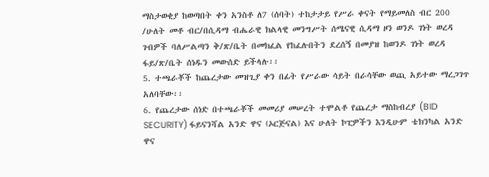ማስታወቂያ ከወጣበት ቀን አንስቶ ለ7 (ሰባት) ተከታታይ የሥራ ቀናት የማይመለስ ብር 200 /ሁለት መቶ ብር/በሲዳማ ብሔራዊ ክልላዊ መንግሥት ሰሜናዊ ሲዳማ ዞን ወንዶ ገነት ወረዳ ገብዎች ባለሥልጣን ቅ/ጽ/ቤት በመክፈል የከፈሉበትን ደረሰኝ በመያዝ ከወንዶ ገነት ወረዳ ፋይ/ጽ/ቤት ሰነዱን መውሰድ ይችላሉ፡፡
5. ተጫራቾች ከጨረታው መዝጊያ ቀን በፊት የሥራው ሳይት በራሳቸው ወጪ አይተው ማረጋገጥ አለባቸው፡፡
6. የጨረታው ሰነድ በተጫራቾች መመሪያ መሠረት ተሞልቶ የጨረታ ማስከብረያ (BID SECURITY) ፋይናንሻል አንድ ዋና (ኦርጅናል) እና ሁለት ኮፒዎችን እንዲሁም ቴክንካል አንድ ዋና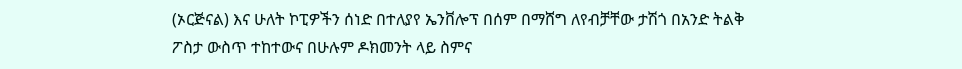(ኦርጅናል) እና ሁለት ኮፒዎችን ሰነድ በተለያየ ኤንቨሎፕ በሰም በማሸግ ለየብቻቸው ታሽጎ በአንድ ትልቅ ፖስታ ውስጥ ተከተውና በሁሉም ዶክመንት ላይ ስምና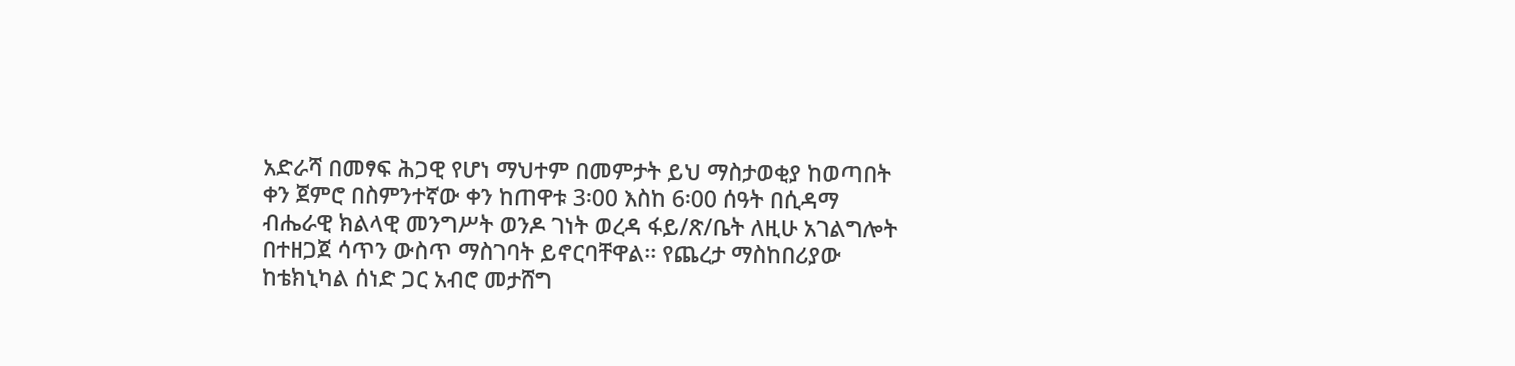አድራሻ በመፃፍ ሕጋዊ የሆነ ማህተም በመምታት ይህ ማስታወቂያ ከወጣበት ቀን ጀምሮ በስምንተኛው ቀን ከጠዋቱ 3፡00 እስከ 6፡00 ሰዓት በሲዳማ ብሔራዊ ክልላዊ መንግሥት ወንዶ ገነት ወረዳ ፋይ/ጽ/ቤት ለዚሁ አገልግሎት በተዘጋጀ ሳጥን ውስጥ ማስገባት ይኖርባቸዋል፡፡ የጨረታ ማስከበሪያው ከቴክኒካል ሰነድ ጋር አብሮ መታሸግ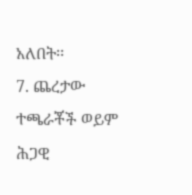አለበት፡፡
7. ጨረታው ተጫራቾች ወይም ሕጋዊ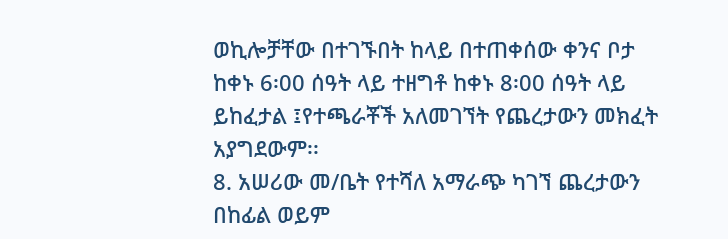ወኪሎቻቸው በተገኙበት ከላይ በተጠቀሰው ቀንና ቦታ ከቀኑ 6፡00 ሰዓት ላይ ተዘግቶ ከቀኑ 8፡00 ሰዓት ላይ ይከፈታል ፤የተጫራቾች አለመገኘት የጨረታውን መክፈት አያግደውም፡፡
8. አሠሪው መ/ቤት የተሻለ አማራጭ ካገኘ ጨረታውን በከፊል ወይም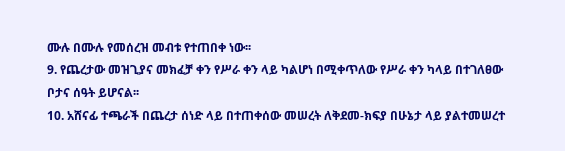ሙሉ በሙሉ የመሰረዝ መብቱ የተጠበቀ ነው፡፡
9. የጨረታው መዝጊያና መክፈቻ ቀን የሥራ ቀን ላይ ካልሆነ በሚቀጥለው የሥራ ቀን ካላይ በተገለፀው ቦታና ሰዓት ይሆናል፡፡
10. አሸናፊ ተጫራች በጨረታ ሰነድ ላይ በተጠቀሰው መሠረት ለቅደመ-ክፍያ በሁኔታ ላይ ያልተመሠረተ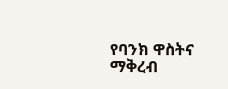የባንክ ዋስትና ማቅረብ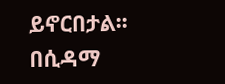ይኖርበታል፡፡
በሲዳማ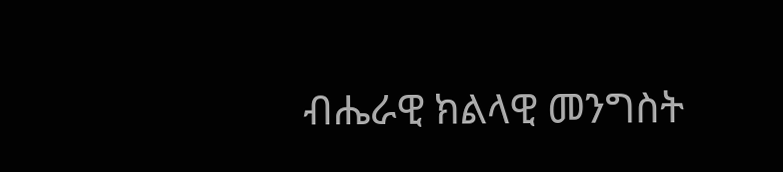ብሔራዊ ክልላዊ መንግስት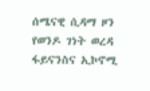ሰሜናዊ ሲዳማ ዞን የወንዶ ገነት ወረዳ ፋይናንስና ኢኮኖሚ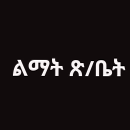ልማት ጽ/ቤት